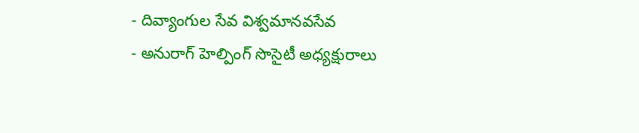- దివ్యాంగుల సేవ విశ్వమానవసేవ
- అనురాగ్ హెల్పింగ్ సొసైటీ అధ్యక్షురాలు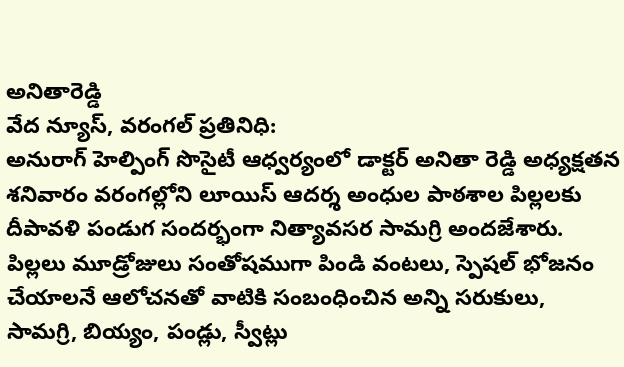అనితారెడ్డి
వేద న్యూస్, వరంగల్ ప్రతినిధి:
అనురాగ్ హెల్పింగ్ సొసైటీ ఆధ్వర్యంలో డాక్టర్ అనితా రెడ్డి అధ్యక్షతన శనివారం వరంగల్లోని లూయిస్ ఆదర్శ అంధుల పాఠశాల పిల్లలకు దీపావళి పండుగ సందర్భంగా నిత్యావసర సామగ్రి అందజేశారు. పిల్లలు మూడ్రోజులు సంతోషముగా పిండి వంటలు, స్పెషల్ భోజనం చేయాలనే ఆలోచనతో వాటికి సంబంధించిన అన్ని సరుకులు, సామగ్రి, బియ్యం, పండ్లు, స్వీట్లు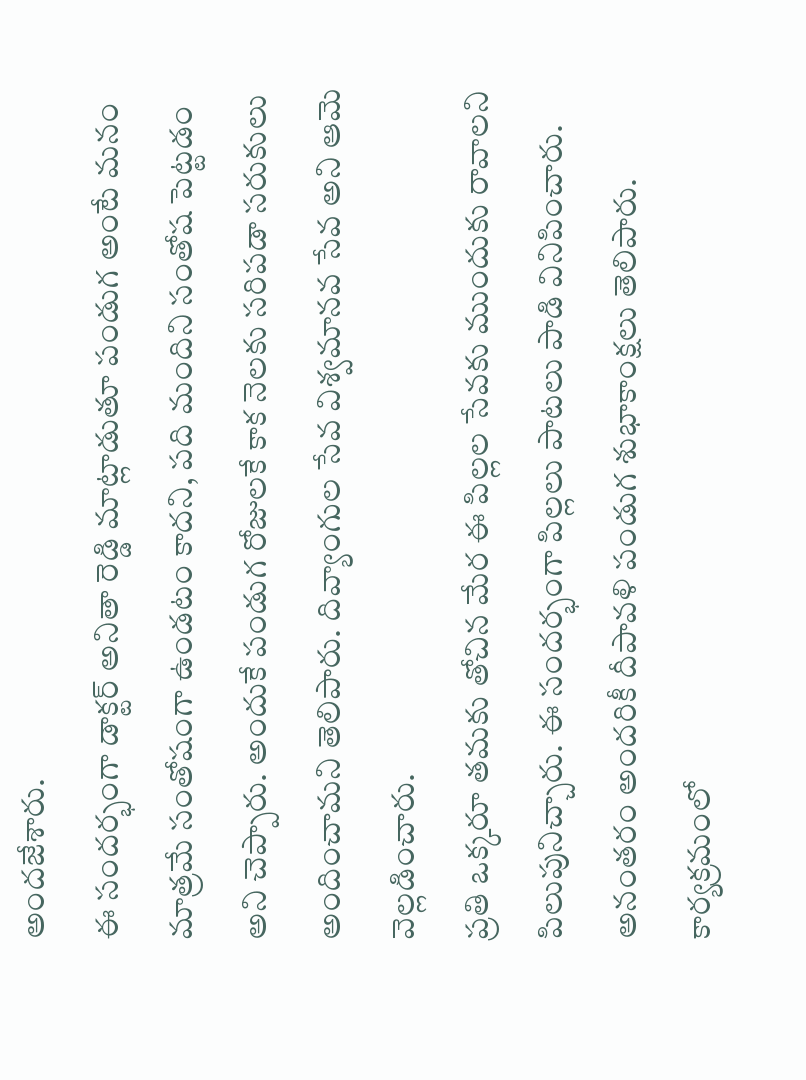అందజేశారు.
ఈ సందర్భంగా డాక్టర్ అనితా రెడ్డి మాట్లాడుతూ పండుగ అంటే మనం మాత్రమే సంతోషంగా ఉండటం కాదని, పది మందిని సంతోష పెట్టడం అని చెప్పారు. అందుకే పండుగ రోజులకే కాక నెలకు సరిపడా సరుకులు అందించామని తెలిపారు. దివ్యాంగుల సేవ విశ్వమానవ సేవ అని ఆమె వెల్లడించారు.
ప్రతి ఒక్కరూ తమకు తోచిన మేర ఈ పిల్లల సేవకు ముందుకు రావాలని పిలుపునిచ్చారు. ఈ సందర్భంగా పిల్లలు పాటలు పాడి వినిపించారు. అనంతరం అందరికీ దీపావళి పండుగ శుభాకాంక్షలు తెలిపారు. కార్యక్రమంలో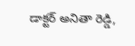డాక్టర్ అనితా రెడ్డి,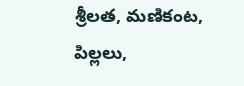శ్రీలత, మణికంట, పిల్లలు,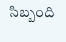సిబ్బంది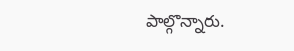పాల్గొన్నారు.